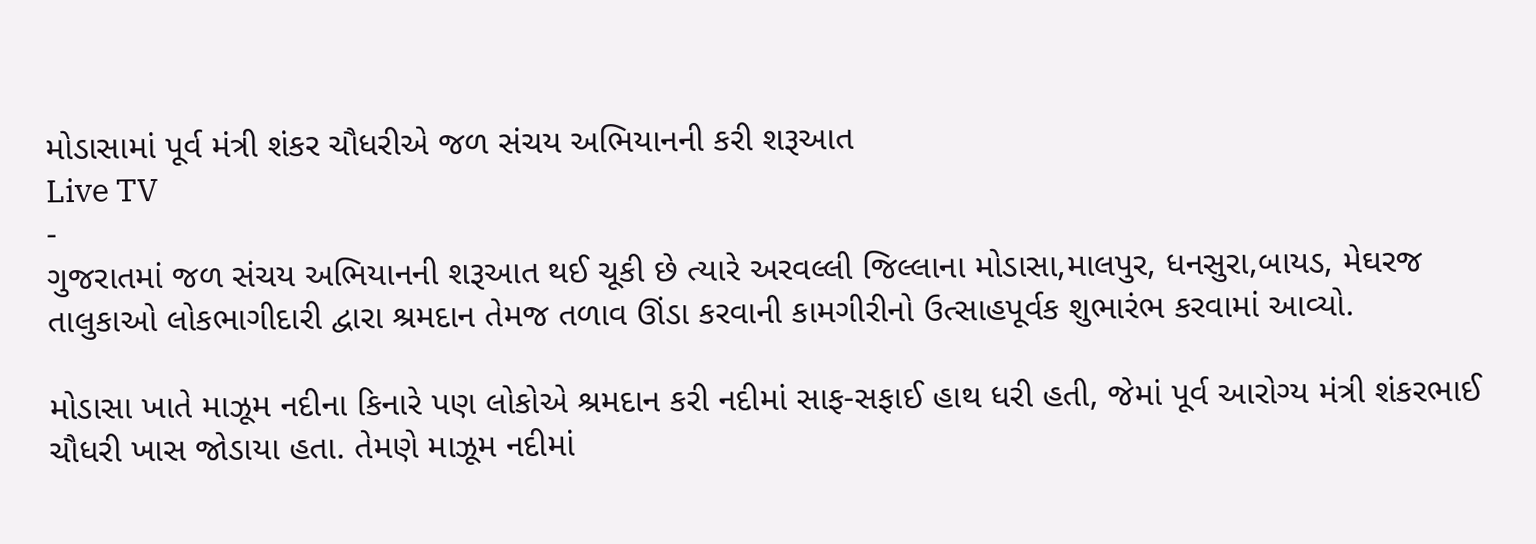મોડાસામાં પૂર્વ મંત્રી શંકર ચૌધરીએ જળ સંચય અભિયાનની કરી શરૂઆત
Live TV
-
ગુજરાતમાં જળ સંચય અભિયાનની શરૂઆત થઈ ચૂકી છે ત્યારે અરવલ્લી જિલ્લાના મોડાસા,માલપુર, ધનસુરા,બાયડ, મેઘરજ તાલુકાઓ લોકભાગીદારી દ્વારા શ્રમદાન તેમજ તળાવ ઊંડા કરવાની કામગીરીનો ઉત્સાહપૂર્વક શુભારંભ કરવામાં આવ્યો.

મોડાસા ખાતે માઝૂમ નદીના કિનારે પણ લોકોએ શ્રમદાન કરી નદીમાં સાફ-સફાઈ હાથ ધરી હતી, જેમાં પૂર્વ આરોગ્ય મંત્રી શંકરભાઈ ચૌધરી ખાસ જોડાયા હતા. તેમણે માઝૂમ નદીમાં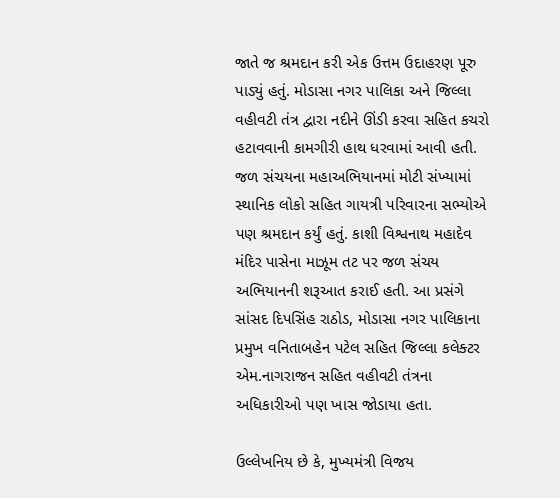જાતે જ શ્રમદાન કરી એક ઉત્તમ ઉદાહરણ પૂરુ પાડ્યું હતું. મોડાસા નગર પાલિકા અને જિલ્લા વહીવટી તંત્ર દ્વારા નદીને ઊંડી કરવા સહિત કચરો હટાવવાની કામગીરી હાથ ધરવામાં આવી હતી. જળ સંચયના મહાઅભિયાનમાં મોટી સંખ્યામાં સ્થાનિક લોકો સહિત ગાયત્રી પરિવારના સભ્યોએ પણ શ્રમદાન કર્યું હતું. કાશી વિશ્વનાથ મહાદેવ મંદિર પાસેના માઝૂમ તટ પર જળ સંચય અભિયાનની શરૂઆત કરાઈ હતી. આ પ્રસંગે સાંસદ દિપસિંહ રાઠોડ, મોડાસા નગર પાલિકાના પ્રમુખ વનિતાબહેન પટેલ સહિત જિલ્લા કલેક્ટર એમ.નાગરાજન સહિત વહીવટી તંત્રના અધિકારીઓ પણ ખાસ જોડાયા હતા.

ઉલ્લેખનિય છે કે, મુખ્યમંત્રી વિજય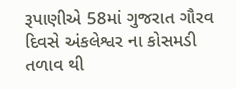રૂપાણીએ 58માં ગુજરાત ગૌરવ દિવસે અંકલેશ્વર ના કોસમડી તળાવ થી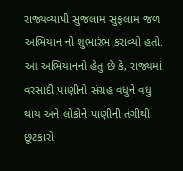રાજ્યવ્યાપી સુજલામ સુફલામ જળ અભિયાન નો શુભારંભ કરાવ્યો હતો. આ અભિયાનનો હેતુ છે કે, રાજ્યમાં વરસાદી પાણીનો સંગ્રહ વધુને વધુ થાય અને લોકોને પાણીની તંગીથી છૂટકારો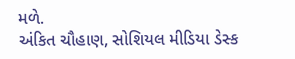મળે.
અંકિત ચૌહાણ, સોશિયલ મીડિયા ડેસ્ક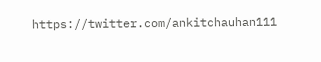https://twitter.com/ankitchauhan111